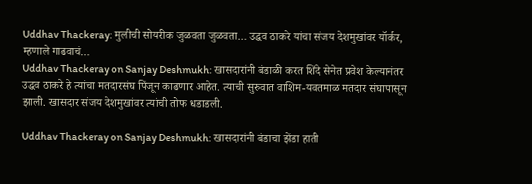Uddhav Thackeray: मुलीची सोयरीक जुळवता जुळवता… उद्धव ठाकरे यांचा संजय देशमुखांवर यॉर्कर, म्हणाले गाढवाचं…
Uddhav Thackeray on Sanjay Deshmukh: खासदारांनी बंडाळी करत शिंदे सेनेत प्रवेश केल्यानंतर उद्धव ठाकरे हे त्यांचा मतदारसंघ पिंजून काढणार आहेत. त्याची सुरुवात वाशिम-यवतमाळ मतदार संघापासून झाली. खासदार संजय देशमुखांवर त्यांची तोफ धडाडली.

Uddhav Thackeray on Sanjay Deshmukh: खासदारांनी बंडाचा झेंडा हाती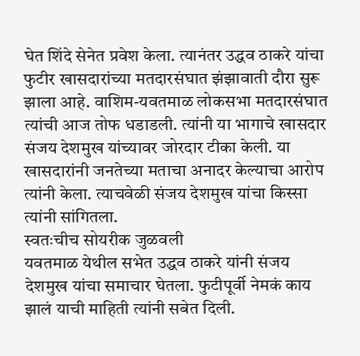घेत शिंदे सेनेत प्रवेश केला. त्यानंतर उद्धव ठाकरे यांचा फुटीर खासदारांच्या मतदारसंघात झंझावाती दौरा सुरू झाला आहे. वाशिम-यवतमाळ लोकसभा मतदारसंघात त्यांची आज तोफ धडाडली. त्यांनी या भागाचे खासदार संजय देशमुख यांच्यावर जोरदार टीका केली. या खासदारांनी जनतेच्या मताचा अनादर केल्याचा आरोप त्यांनी केला. त्याचवेळी संजय देशमुख यांचा किस्सा त्यांनी सांगितला.
स्वतःचीच सोयरीक जुळवली
यवतमाळ येथील सभेत उद्धव ठाकरे यांनी संजय देशमुख यांचा समाचार घेतला. फुटीपूर्वी नेमकं काय झालं याची माहिती त्यांनी सबेत दिली.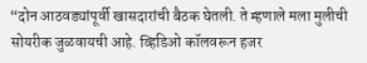“दोन आठवड्यांपूर्वी खासदारांची बैठक घेतली. ते म्हणाले मला मुलीची सोयरीक जुळवायची आहे. व्हिडिओ कॉलवरून हजर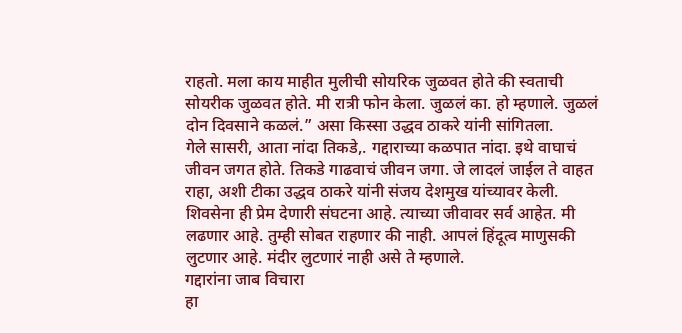राहतो. मला काय माहीत मुलीची सोयरिक जुळवत होते की स्वताची सोयरीक जुळवत होते. मी रात्री फोन केला. जुळलं का. हो म्हणाले. जुळलं दोन दिवसाने कळलं.” असा किस्सा उद्धव ठाकरे यांनी सांगितला.
गेले सासरी, आता नांदा तिकडे,. गद्दाराच्या कळपात नांदा. इथे वाघाचं जीवन जगत होते. तिकडे गाढवाचं जीवन जगा. जे लादलं जाईल ते वाहत राहा, अशी टीका उद्धव ठाकरे यांनी संजय देशमुख यांच्यावर केली. शिवसेना ही प्रेम देणारी संघटना आहे. त्याच्या जीवावर सर्व आहेत. मी लढणार आहे. तुम्ही सोबत राहणार की नाही. आपलं हिंदूत्व माणुसकी लुटणार आहे. मंदीर लुटणारं नाही असे ते म्हणाले.
गद्दारांना जाब विचारा
हा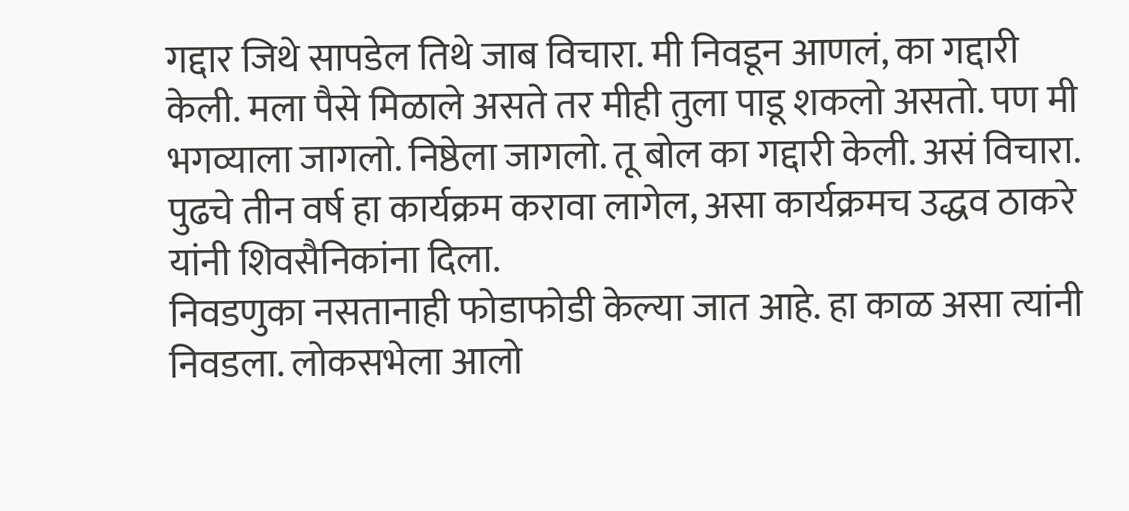गद्दार जिथे सापडेल तिथे जाब विचारा. मी निवडून आणलं, का गद्दारी केली. मला पैसे मिळाले असते तर मीही तुला पाडू शकलो असतो. पण मी भगव्याला जागलो. निष्ठेला जागलो. तू बोल का गद्दारी केली. असं विचारा. पुढचे तीन वर्ष हा कार्यक्रम करावा लागेल, असा कार्यक्रमच उद्धव ठाकरे यांनी शिवसैनिकांना दिला.
निवडणुका नसतानाही फोडाफोडी केल्या जात आहे. हा काळ असा त्यांनी निवडला. लोकसभेला आलो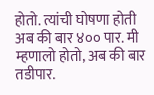होतो. त्यांची घोषणा होती अब की बार ४०० पार. मी म्हणालो होतो, अब की बार तडीपार.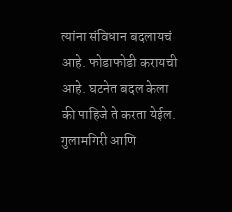त्यांना संविधान बदलायचं आहे. फोडाफोडी करायची आहे. घटनेत बदल केला की पाहिजे ते करता येईल. गुलामगिरी आणि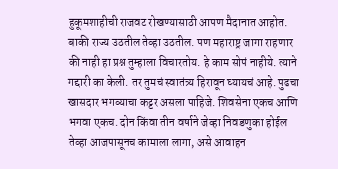हुकूमशाहीची राजवट रोखण्यासाठी आपण मैदानात आहोत. बाकी राज्य उठतील तेव्हा उठतील. पण महाराष्ट्र जागा राहणार की नाही हा प्रश्न तुम्हाला विचारतोय. हे काम सोपं नाहीये. त्याने गद्दारी का केली. तर तुमचं स्वातंत्र्य हिरावून घ्यायचं आहे. पुढचा खासदार भगव्याचा कट्टर असला पाहिजे. शिवसेना एकच आणि भगवा एकच. दोन किंवा तीन वर्षाने जेव्हा निवडणुका होईल तेव्हा आजपासूनच कामाला लागा, असे आवाहन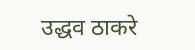उद्धव ठाकरे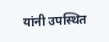यांनी उपस्थित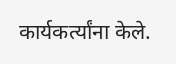कार्यकर्त्यांना केले.